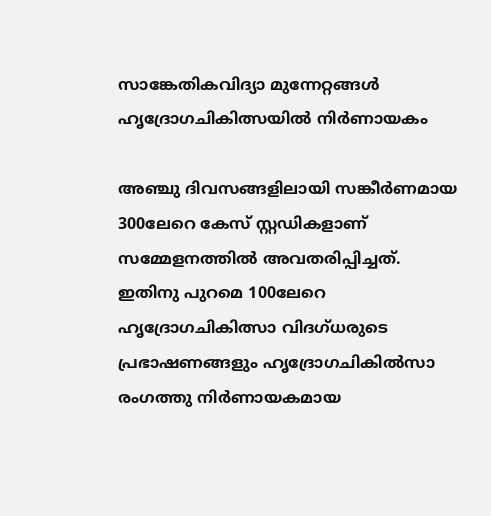സാങ്കേതികവിദ്യാ മുന്നേറ്റങ്ങള്‍ ഹൃദ്രോഗചികിത്സയില്‍ നിര്‍ണായകം

അഞ്ചു ദിവസങ്ങളിലായി സങ്കീര്‍ണമായ 300ലേറെ കേസ് സ്റ്റഡികളാണ് സമ്മേളനത്തില്‍ അവതരിപ്പിച്ചത്. ഇതിനു പുറമെ 100ലേറെ ഹൃദ്രോഗചികിത്സാ വിദഗ്ധരുടെ പ്രഭാഷണങ്ങളും ഹൃദ്രോഗചികില്‍സാ രംഗത്തു നിര്‍ണായകമായ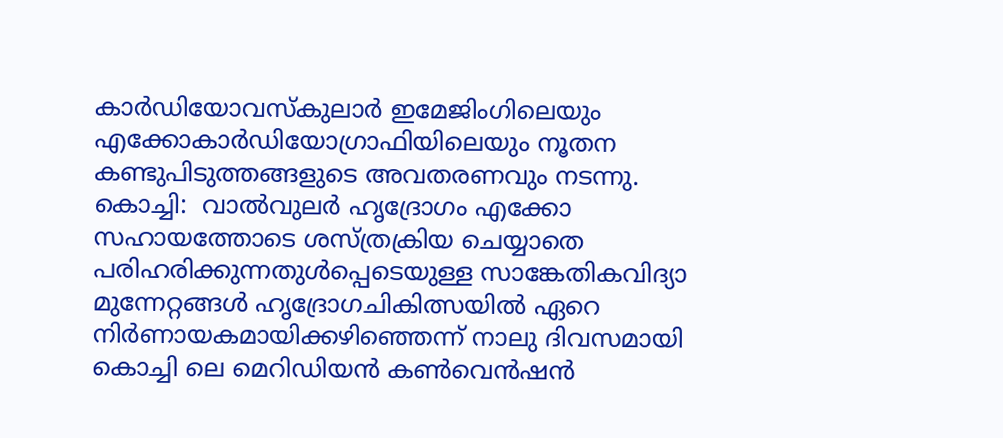കാര്‍ഡിയോവസ്‌കുലാര്‍ ഇമേജിംഗിലെയും എക്കോകാര്‍ഡിയോഗ്രാഫിയിലെയും നൂതന കണ്ടുപിടുത്തങ്ങളുടെ അവതരണവും നടന്നു.
കൊച്ചി:  വാല്‍വുലര്‍ ഹൃദ്രോഗം എക്കോ സഹായത്തോടെ ശസ്ത്രക്രിയ ചെയ്യാതെ പരിഹരിക്കുന്നതുള്‍പ്പെടെയുള്ള സാങ്കേതികവിദ്യാ മുന്നേറ്റങ്ങള്‍ ഹൃദ്രോഗചികിത്സയില്‍ ഏറെ നിര്‍ണായകമായിക്കഴിഞ്ഞെന്ന് നാലു ദിവസമായി കൊച്ചി ലെ മെറിഡിയന്‍ കണ്‍വെന്‍ഷന്‍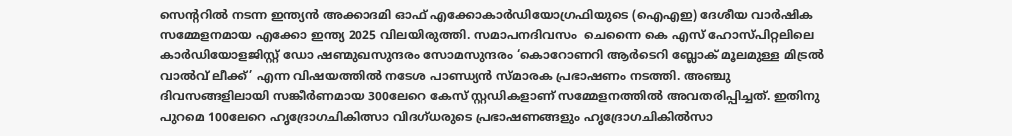സെന്ററില്‍ നടന്ന ഇന്ത്യന്‍ അക്കാദമി ഓഫ് എക്കോകാര്‍ഡിയോഗ്രഫിയുടെ (ഐഎഇ) ദേശീയ വാര്‍ഷിക സമ്മേളനമായ എക്കോ ഇന്ത്യ 2025 വിലയിരുത്തി. സമാപനദിവസം  ചെന്നൈ കെ എസ് ഹോസ്പിറ്റലിലെ കാര്‍ഡിയോളജിസ്റ്റ് ഡോ ഷണ്മുഖസുന്ദരം സോമസുന്ദരം ‘കൊറോണറി ആര്‍ടെറി ബ്ലോക് മൂലമുള്ള മിട്രല്‍ വാല്‍വ് ലീക്ക്’ എന്ന വിഷയത്തില്‍ നടേശ പാണ്ഡ്യന്‍ സ്മാരക പ്രഭാഷണം നടത്തി. അഞ്ചു ദിവസങ്ങളിലായി സങ്കീര്‍ണമായ 300ലേറെ കേസ് സ്റ്റഡികളാണ് സമ്മേളനത്തില്‍ അവതരിപ്പിച്ചത്. ഇതിനു പുറമെ 100ലേറെ ഹൃദ്രോഗചികിത്സാ വിദഗ്ധരുടെ പ്രഭാഷണങ്ങളും ഹൃദ്രോഗചികില്‍സാ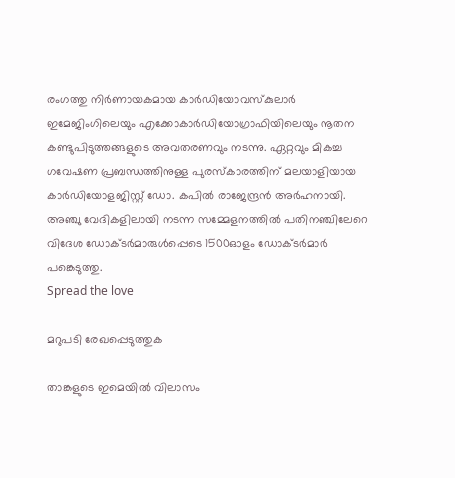രംഗത്തു നിര്‍ണായകമായ കാര്‍ഡിയോവസ്‌കുലാര്‍ ഇമേജിംഗിലെയും എക്കോകാര്‍ഡിയോഗ്രാഫിയിലെയും നൂതന കണ്ടുപിടുത്തങ്ങളുടെ അവതരണവും നടന്നു. ഏറ്റവും മികച്ച ഗവേഷണ പ്രബന്ധത്തിനുള്ള പുരസ്‌കാരത്തിന് മലയാളിയായ കാര്‍ഡിയോളജിസ്റ്റ് ഡോ. കപില്‍ രാജേന്ദ്രന്‍ അര്‍ഹനായി. അഞ്ചു വേദികളിലായി നടന്ന സമ്മേളനത്തില്‍ പതിനഞ്ചിലേറെ വിദേശ ഡോക്ടര്‍മാരുള്‍പ്പെടെ 1500ഓളം ഡോക്ടര്‍മാര്‍ പങ്കെടുത്തു.
Spread the love

മറുപടി രേഖപ്പെടുത്തുക

താങ്കളുടെ ഇമെയില്‍ വിലാസം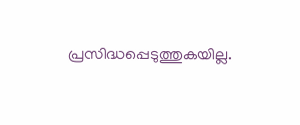പ്രസിദ്ധപ്പെടുത്തുകയില്ല.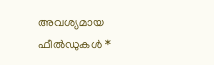അവശ്യമായ ഫീല്‍ഡുകള്‍ *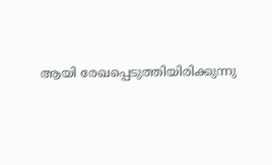ആയി രേഖപ്പെടുത്തിയിരിക്കുന്നു